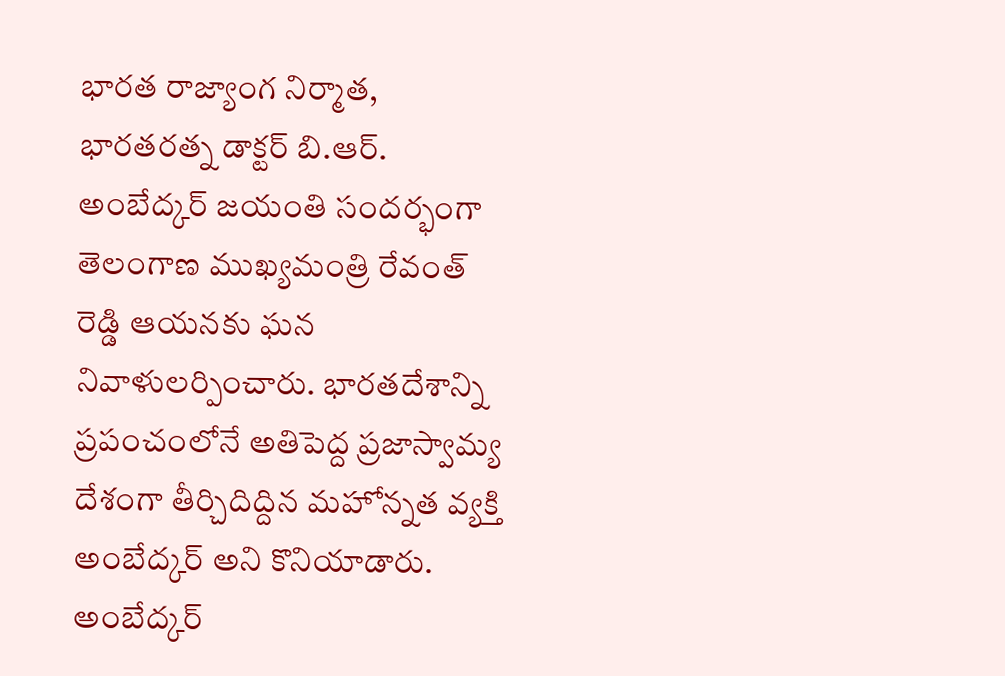భారత రాజ్యాంగ నిర్మాత, భారతరత్న డాక్టర్ బి.ఆర్. అంబేద్కర్ జయంతి సందర్భంగా తెలంగాణ ముఖ్యమంత్రి రేవంత్ రెడ్డి ఆయనకు ఘన నివాళులర్పించారు. భారతదేశాన్ని ప్రపంచంలోనే అతిపెద్ద ప్రజాస్వామ్య దేశంగా తీర్చిదిద్దిన మహోన్నత వ్యక్తి అంబేద్కర్ అని కొనియాడారు. అంబేద్కర్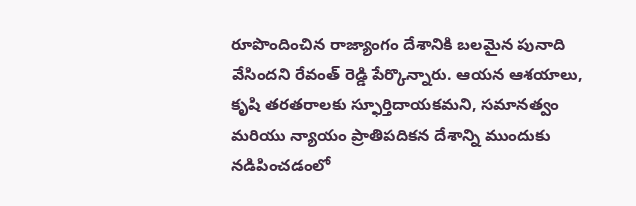రూపొందించిన రాజ్యాంగం దేశానికి బలమైన పునాది వేసిందని రేవంత్ రెడ్డి పేర్కొన్నారు. ఆయన ఆశయాలు, కృషి తరతరాలకు స్ఫూర్తిదాయకమని, సమానత్వం మరియు న్యాయం ప్రాతిపదికన దేశాన్ని ముందుకు నడిపించడంలో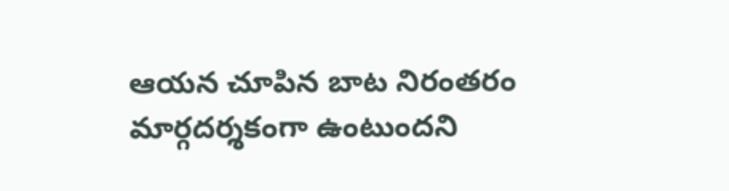ఆయన చూపిన బాట నిరంతరం మార్గదర్శకంగా ఉంటుందని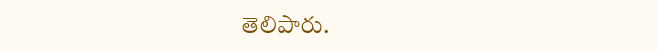తెలిపారు.